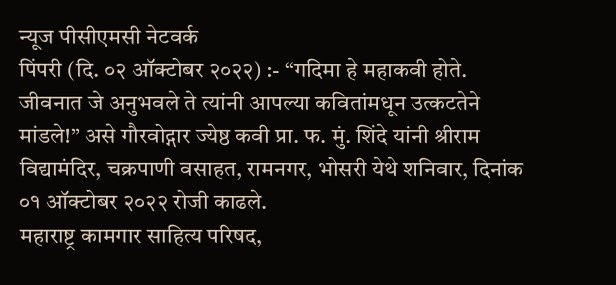न्यूज पीसीएमसी नेटवर्क
पिंपरी (दि. ०२ ऑक्टोबर २०२२) :- “गदिमा हे महाकवी होते. जीवनात जे अनुभवले ते त्यांनी आपल्या कवितांमधून उत्कटतेने मांडले!” असे गौरवोद्गार ज्येष्ठ कवी प्रा. फ. मुं. शिंदे यांनी श्रीराम विद्यामंदिर, चक्रपाणी वसाहत, रामनगर, भोसरी येथे शनिवार, दिनांक ०१ ऑक्टोबर २०२२ रोजी काढले.
महाराष्ट्र कामगार साहित्य परिषद,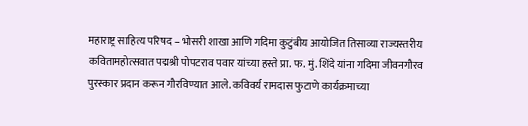महाराष्ट्र साहित्य परिषद – भोसरी शाखा आणि गदिमा कुटुंबीय आयोजित तिसाव्या राज्यस्तरीय कवितामहोत्सवात पद्मश्री पोपटराव पवार यांच्या हस्ते प्रा. फ. मुं. शिंदे यांना गदिमा जीवनगौरव पुरस्कार प्रदान करून गौरविण्यात आले. कविवर्य रामदास फुटाणे कार्यक्रमाच्या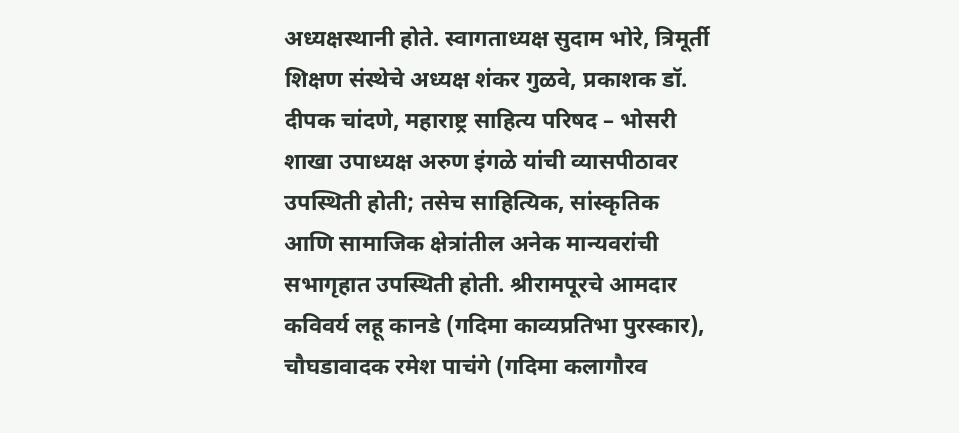अध्यक्षस्थानी होते. स्वागताध्यक्ष सुदाम भोरे, त्रिमूर्ती शिक्षण संस्थेचे अध्यक्ष शंकर गुळवे, प्रकाशक डॉ. दीपक चांदणे, महाराष्ट्र साहित्य परिषद – भोसरी शाखा उपाध्यक्ष अरुण इंगळे यांची व्यासपीठावर उपस्थिती होती; तसेच साहित्यिक, सांस्कृतिक आणि सामाजिक क्षेत्रांतील अनेक मान्यवरांची सभागृहात उपस्थिती होती. श्रीरामपूरचे आमदार कविवर्य लहू कानडे (गदिमा काव्यप्रतिभा पुरस्कार), चौघडावादक रमेश पाचंगे (गदिमा कलागौरव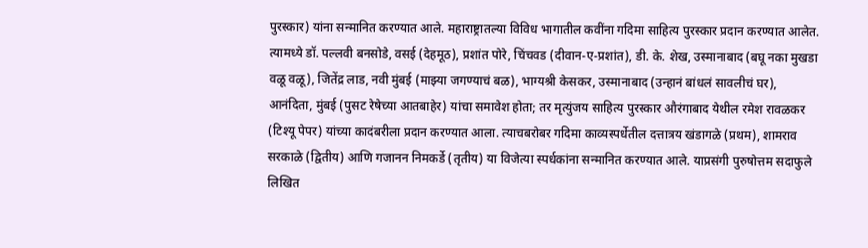पुरस्कार) यांना सन्मानित करण्यात आले. महाराष्ट्रातल्या विविध भागातील कवींना गदिमा साहित्य पुरस्कार प्रदान करण्यात आलेत.
त्यामध्ये डॉ. पल्लवी बनसोडे, वसई (देहमूठ), प्रशांत पोरे, चिंचवड (दीवान-ए-प्रशांत), डी. के. शेख, उस्मानाबाद (बघू नका मुखडा वळू वळू), जितेंद्र लाड, नवी मुंबई (माझ्या जगण्याचं बळ), भाग्यश्री केसकर, उस्मानाबाद (उन्हानं बांधलं सावलीचं घर), आनंदिता, मुंबई (पुसट रेषेच्या आतबाहेर) यांचा समावेश होता; तर मृत्युंजय साहित्य पुरस्कार औरंगाबाद येथील रमेश रावळकर (टिश्यू पेपर) यांच्या कादंबरीला प्रदान करण्यात आला. त्याचबरोबर गदिमा काव्यस्पर्धेतील दत्तात्रय खंडागळे (प्रथम), शामराव सरकाळे (द्वितीय) आणि गजानन निमकर्डे (तृतीय) या विजेत्या स्पर्धकांना सन्मानित करण्यात आले. याप्रसंगी पुरुषोत्तम सदाफुले लिखित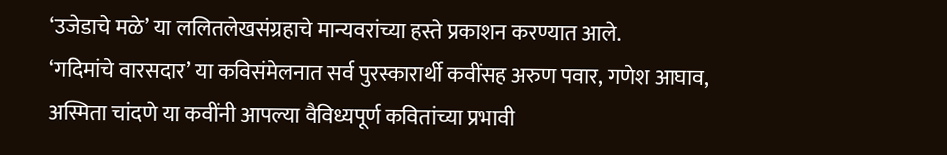‘उजेडाचे मळे’ या ललितलेखसंग्रहाचे मान्यवरांच्या हस्ते प्रकाशन करण्यात आले.
‘गदिमांचे वारसदार’ या कविसंमेलनात सर्व पुरस्कारार्थी कवींसह अरुण पवार, गणेश आघाव, अस्मिता चांदणे या कवींनी आपल्या वैविध्यपूर्ण कवितांच्या प्रभावी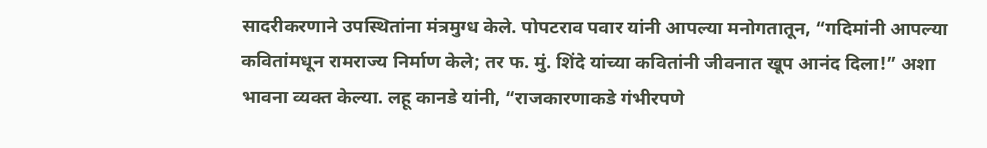सादरीकरणाने उपस्थितांना मंत्रमुग्ध केले. पोपटराव पवार यांनी आपल्या मनोगतातून, “गदिमांनी आपल्या कवितांमधून रामराज्य निर्माण केले; तर फ. मुं. शिंदे यांच्या कवितांनी जीवनात खूप आनंद दिला!” अशा भावना व्यक्त केल्या. लहू कानडे यांनी, “राजकारणाकडे गंभीरपणे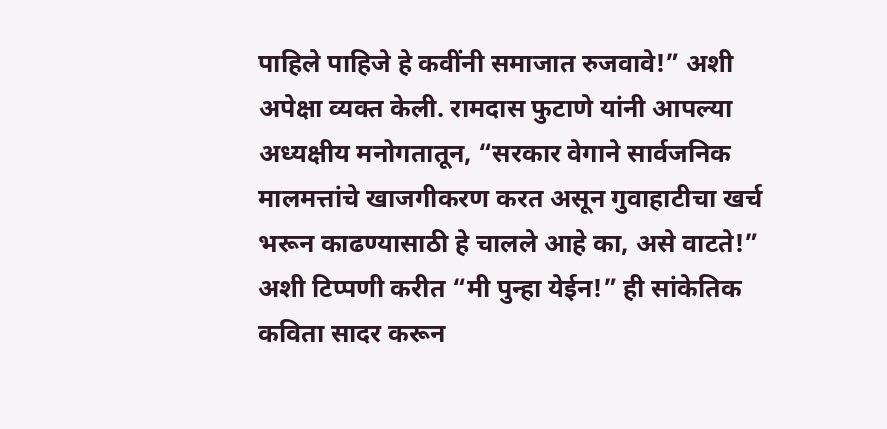पाहिले पाहिजे हे कवींनी समाजात रुजवावे!” अशी अपेक्षा व्यक्त केली. रामदास फुटाणे यांनी आपल्या अध्यक्षीय मनोगतातून, “सरकार वेगाने सार्वजनिक मालमत्तांचे खाजगीकरण करत असून गुवाहाटीचा खर्च भरून काढण्यासाठी हे चालले आहे का, असे वाटते!” अशी टिप्पणी करीत “मी पुन्हा येईन!” ही सांकेतिक कविता सादर करून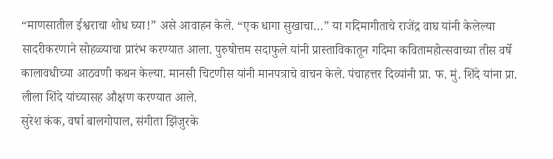“माणसातील ईश्वराचा शोध घ्या!” असे आवाहन केले. “एक धागा सुखाचा…” या गदिमागीताचे राजेंद्र वाघ यांनी केलेल्या सादरीकरणाने सोहळ्याचा प्रारंभ करण्यात आला. पुरुषोत्तम सदाफुले यांनी प्रास्ताविकातून गदिमा कवितामहोत्सवाच्या तीस वर्षे कालावधीच्या आठवणी कथन केल्या. मानसी चिटणीस यांनी मानपत्राचे वाचन केले. पंचाहत्तर दिव्यांनी प्रा. फ. मुं. शिंदे यांना प्रा. लीला शिंदे यांच्यासह औक्षण करण्यात आले.
सुरेश कंक, वर्षा बालगोपाल, संगीता झिंजुरके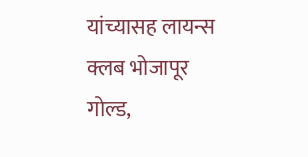यांच्यासह लायन्स क्लब भोजापूर गोल्ड,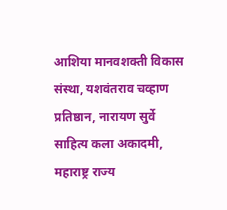आशिया मानवशक्ती विकास संस्था, यशवंतराव चव्हाण प्रतिष्ठान, नारायण सुर्वे साहित्य कला अकादमी, महाराष्ट्र राज्य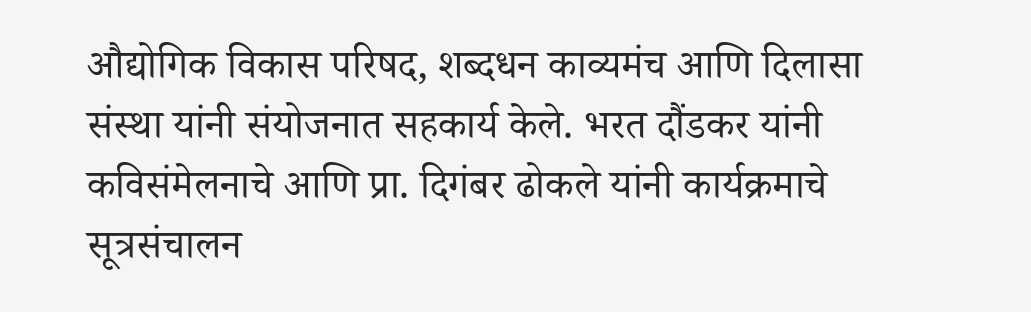औद्योगिक विकास परिषद, शब्दधन काव्यमंच आणि दिलासा संस्था यांनी संयोजनात सहकार्य केले. भरत दौंडकर यांनी कविसंमेलनाचे आणि प्रा. दिगंबर ढोकले यांनी कार्यक्रमाचे सूत्रसंचालन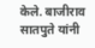केले. बाजीराव सातपुते यांनी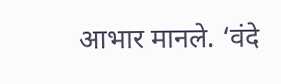आभार मानले. ‘वंदे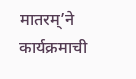मातरम्’ने कार्यक्रमाची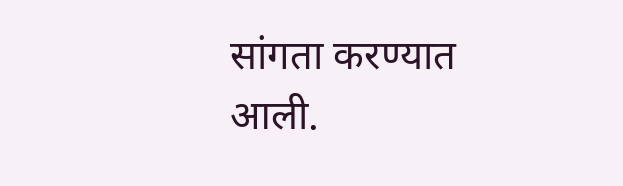सांगता करण्यात आली.